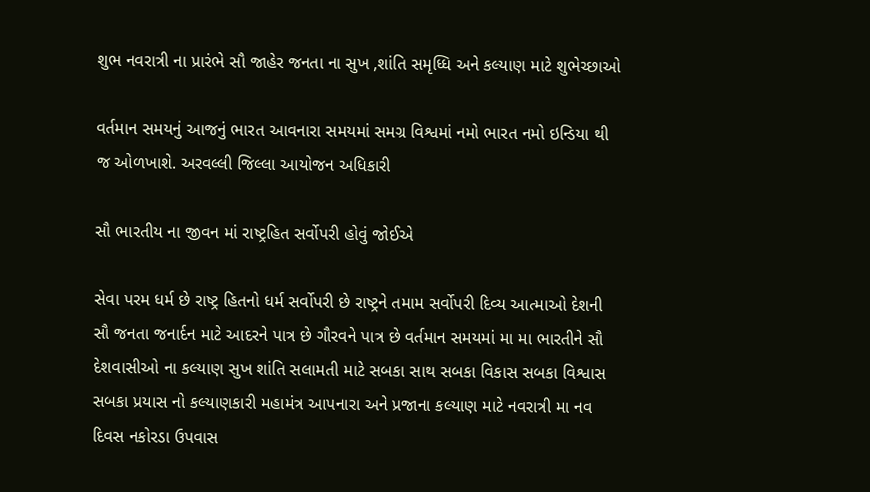શુભ નવરાત્રી ના પ્રારંભે સૌ જાહેર જનતા ના સુખ ,શાંતિ સમૃધ્ધિ અને કલ્યાણ માટે શુભેચ્છાઓ

વર્તમાન સમયનું આજનું ભારત આવનારા સમયમાં સમગ્ર વિશ્વમાં નમો ભારત નમો ઇન્ડિયા થી જ ઓળખાશે. અરવલ્લી જિલ્લા આયોજન અધિકારી

સૌ ભારતીય ના જીવન માં રાષ્ટ્રહિત સર્વોપરી હોવું જોઈએ

સેવા પરમ ધર્મ છે રાષ્ટ્ર હિતનો ધર્મ સર્વોપરી છે રાષ્ટ્રને તમામ સર્વોપરી દિવ્ય આત્માઓ દેશની સૌ જનતા જનાર્દન માટે આદરને પાત્ર છે ગૌરવને પાત્ર છે વર્તમાન સમયમાં મા મા ભારતીને સૌ દેશવાસીઓ ના કલ્યાણ સુખ શાંતિ સલામતી માટે સબકા સાથ સબકા વિકાસ સબકા વિશ્વાસ સબકા પ્રયાસ નો કલ્યાણકારી મહામંત્ર આપનારા અને પ્રજાના કલ્યાણ માટે નવરાત્રી મા નવ દિવસ નકોરડા ઉપવાસ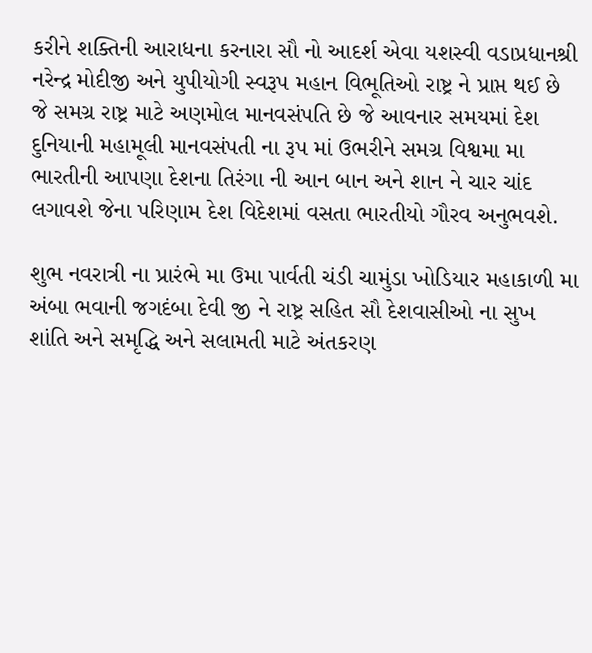કરીને શક્તિની આરાધના કરનારા સૌ નો આદર્શ એવા યશસ્વી વડાપ્રધાનશ્રી નરેન્દ્ર મોદીજી અને યુપીયોગી સ્વરૂપ મહાન વિભૂતિઓ રાષ્ટ્ર ને પ્રાપ્ત થઈ છે જે સમગ્ર રાષ્ટ્ર માટે અણમોલ માનવસંપતિ છે જે આવનાર સમયમાં દેશ દુનિયાની મહામૂલી માનવસંપતી ના રૂપ માં ઉભરીને સમગ્ર વિશ્વમા મા ભારતીની આપણા દેશના તિરંગા ની આન બાન અને શાન ને ચાર ચાંદ લગાવશે જેના પરિણામ દેશ વિદેશમાં વસતા ભારતીયો ગૌરવ અનુભવશે.

શુભ નવરાત્રી ના પ્રારંભે મા ઉમા પાર્વતી ચંડી ચામુંડા ખોડિયાર મહાકાળી મા અંબા ભવાની જગદંબા દેવી જી ને રાષ્ટ્ર સહિત સૌ દેશવાસીઓ ના સુખ શાંતિ અને સમૃદ્ધિ અને સલામતી માટે અંતકરણ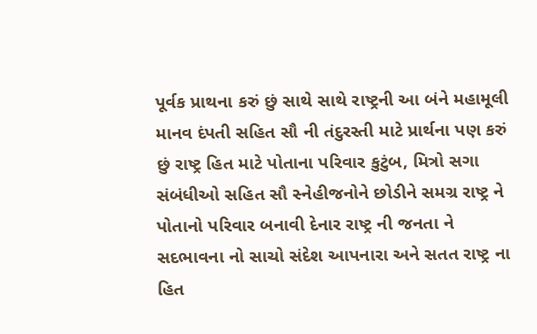પૂર્વક પ્રાથના કરું છું સાથે સાથે રાષ્ટ્રની આ બંને મહામૂલી માનવ દંપતી સહિત સૌ ની તંદુરસ્તી માટે પ્રાર્થના પણ કરું છું રાષ્ટ્ર હિત માટે પોતાના પરિવાર કુટુંબ, મિત્રો સગા સંબંધીઓ સહિત સૌ સ્નેહીજનોને છોડીને સમગ્ર રાષ્ટ્ર ને પોતાનો પરિવાર બનાવી દેનાર રાષ્ટ્ર ની જનતા ને સદભાવના નો સાચો સંદેશ આપનારા અને સતત રાષ્ટ્ર ના હિત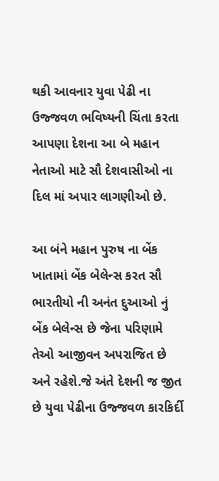થકી આવનાર યુવા પેઢી ના ઉજ્જવળ ભવિષ્યની ચિંતા કરતા આપણા દેશના આ બે મહાન નેતાઓ માટે સૌ દેશવાસીઓ ના દિલ માં અપાર લાગણીઓ છે.

આ બંને મહાન પુરુષ ના બેંક ખાતામાં બેંક બેલેન્સ કરત સૌ ભારતીયો ની અનંત દુઆઓ નું બેંક બેલેન્સ છે જેના પરિણામે તેઓ આજીવન અપરાજિત છે અને રહેશે.જે અંતે દેશની જ જીત છે યુવા પેઢીના ઉજ્જવળ કારકિર્દી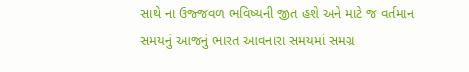સાથે ના ઉજ્જવળ ભવિષ્યની જીત હશે અને માટે જ વર્તમાન સમયનું આજનું ભારત આવનારા સમયમાં સમગ્ર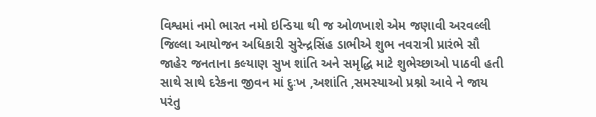વિશ્વમાં નમો ભારત નમો ઇન્ડિયા થી જ ઓળખાશે એમ જણાવી અરવલ્લી જિલ્લા આયોજન અધિકારી સુરેન્દ્રસિંહ ડાભીએ શુભ નવરાત્રી પ્રારંભે સૌ જાહેર જનતાના કલ્યાણ સુખ શાંતિ અને સમૃદ્ધિ માટે શુભેચ્છાઓ પાઠવી હતી સાથે સાથે દરેકના જીવન માં દુઃખ ,અશાંતિ ,સમસ્યાઓ પ્રશ્નો આવે ને જાય પરંતુ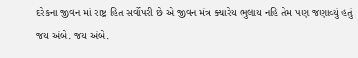દરેકના જીવન માં રાષ્ટ્ર હિત સર્વોપરી છે એ જીવન મંત્ર ક્યારેય ભુલાય નહિ તેમ પણ જણાવ્યું હતું જય અંબે. જય અંબે.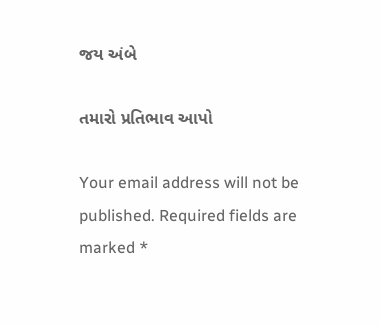જય અંબે

તમારો પ્રતિભાવ આપો

Your email address will not be published. Required fields are marked *